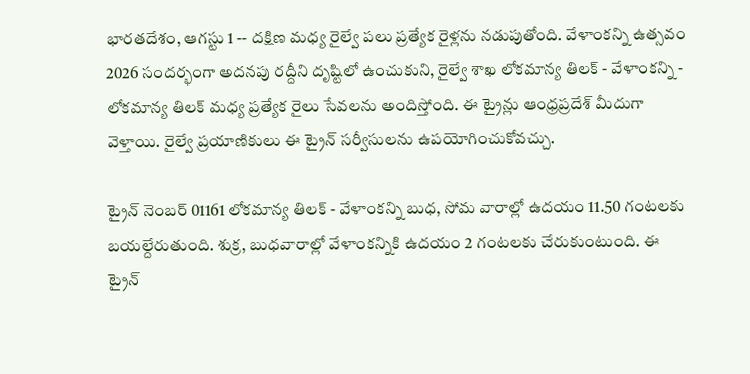భారతదేశం, ఆగస్టు 1 -- దక్షిణ మధ్య రైల్వే పలు ప్రత్యేక రైళ్లను నడుపుతోంది. వేళాంకన్ని ఉత్సవం 2026 సందర్భంగా అదనపు రద్దీని దృష్టిలో ఉంచుకుని, రైల్వే శాఖ లోకమాన్య తిలక్ - వేళాంకన్ని - లోకమాన్య తిలక్ మధ్య ప్రత్యేక రైలు సేవలను అందిస్తోంది. ఈ ట్రైన్లు ఆంధ్రప్రదేశ్ మీదుగా వెళ్తాయి. రైల్వే ప్రయాణికులు ఈ ట్రైన్ సర్వీసులను ఉపయోగించుకోవచ్చు.

ట్రైన్ నెంబర్ 01161 లోకమాన్య తిలక్ - వేళాంకన్ని బుధ, సోమ వారాల్లో ఉదయం 11.50 గంటలకు బయల్దేరుతుంది. శుక్ర, బుధవారాల్లో వేళాంకన్నికి ఉదయం 2 గంటలకు చేరుకుంటుంది. ఈ ట్రైన్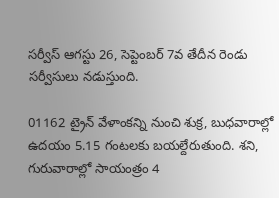సర్వీస్ ఆగస్టు 26, సెప్టెంబర్ 7వ తేదీన రెండు సర్వీసులు నడుస్తుంది.

01162 ట్రైన్ వేళాంకన్ని నుంచి శుక్ర, బుధవారాల్లో ఉదయం 5.15 గంటలకు బయల్దేరుతుంది. శని, గురువారాల్లో సాయంత్రం 4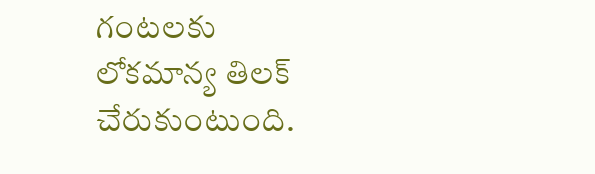గంటలకు లోకమాన్య తిలక్ చేరుకుంటుంది.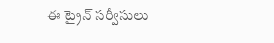ఈ ట్రైన్ సర్వీసులు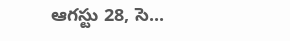ఆగస్టు 28, సె...